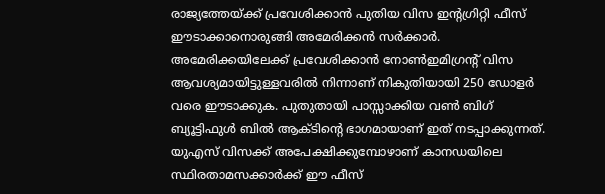രാജ്യത്തേയ്ക്ക് പ്രവേശിക്കാൻ പുതിയ വിസ ഇൻ്റഗ്രിറ്റി ഫീസ് ഈടാക്കാനൊരുങ്ങി അമേരിക്കൻ സർക്കാർ. അമേരിക്കയിലേക്ക് പ്രവേശിക്കാൻ നോൺഇമിഗ്രൻ്റ് വിസ ആവശ്യമായിട്ടുള്ളവരിൽ നിന്നാണ് നികുതിയായി 250 ഡോളർ വരെ ഈടാക്കുക. പുതുതായി പാസ്സാക്കിയ വൺ ബിഗ് ബ്യൂട്ടിഫുൾ ബിൽ ആക്ടിൻ്റെ ഭാഗമായാണ് ഇത് നടപ്പാക്കുന്നത്.
യുഎസ് വിസക്ക് അപേക്ഷിക്കുമ്പോഴാണ് കാനഡയിലെ സ്ഥിരതാമസക്കാർക്ക് ഈ ഫീസ്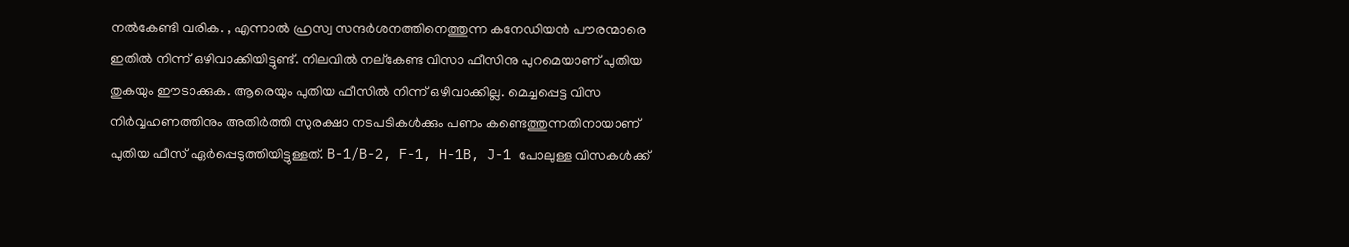നൽകേണ്ടി വരിക. , എന്നാൽ ഹ്രസ്വ സന്ദർശനത്തിനെത്തുന്ന കനേഡിയൻ പൗരന്മാരെ ഇതിൽ നിന്ന് ഒഴിവാക്കിയിട്ടുണ്ട്. നിലവിൽ നല്കേണ്ട വിസാ ഫീസിനു പുറമെയാണ് പുതിയ തുകയും ഈടാക്കുക. ആരെയും പുതിയ ഫീസിൽ നിന്ന് ഒഴിവാക്കില്ല. മെച്ചപ്പെട്ട വിസ നിർവ്വഹണത്തിനും അതിർത്തി സുരക്ഷാ നടപടികൾക്കും പണം കണ്ടെത്തുന്നതിനായാണ് പുതിയ ഫീസ് ഏർപ്പെടുത്തിയിട്ടുള്ളത്. B-1/B-2, F-1, H-1B, J-1 പോലുള്ള വിസകൾക്ക്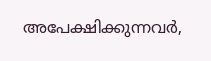അപേക്ഷിക്കുന്നവർ,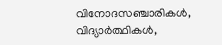വിനോദസഞ്ചാരികൾ, വിദ്യാർത്ഥികൾ,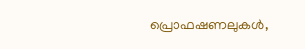പ്രൊഫഷണലുകൾ,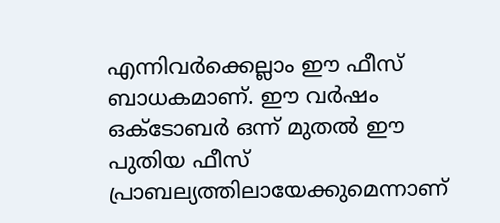എന്നിവർക്കെല്ലാം ഈ ഫീസ് ബാധകമാണ്. ഈ വർഷം ഒക്ടോബർ ഒന്ന് മുതൽ ഈ പുതിയ ഫീസ് പ്രാബല്യത്തിലായേക്കുമെന്നാണ്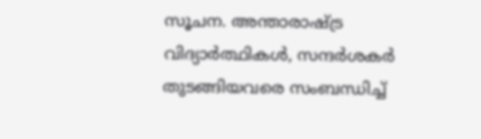സൂചന. അന്താരാഷ്ട്ര വിദ്യാർത്ഥികൾ, സന്ദർശകർ തുടങ്ങിയവരെ സംബന്ധിച്ച്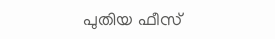പുതിയ ഫീസ്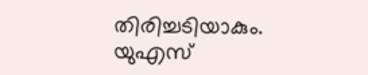തിരിച്ചടിയാകും. യുഎസ്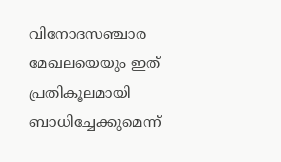വിനോദസഞ്ചാര മേഖലയെയും ഇത് പ്രതികൂലമായി ബാധിച്ചേക്കുമെന്ന്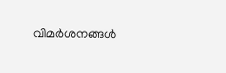വിമർശനങ്ങൾ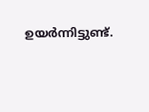ഉയർന്നിട്ടുണ്ട്.